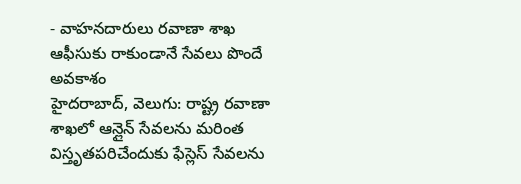- వాహనదారులు రవాణా శాఖ ఆఫీసుకు రాకుండానే సేవలు పొందే అవకాశం
హైదరాబాద్, వెలుగు: రాష్ట్ర రవాణా శాఖలో ఆన్లైన్ సేవలను మరింత విస్తృతపరిచేందుకు ఫేస్లెస్ సేవలను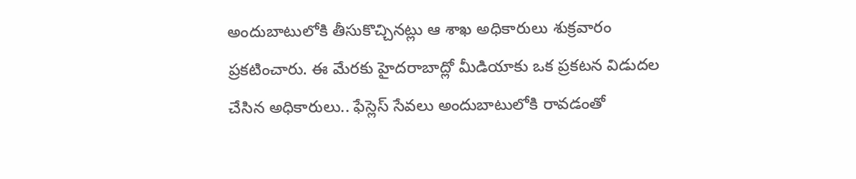అందుబాటులోకి తీసుకొచ్చినట్లు ఆ శాఖ అధికారులు శుక్రవారం ప్రకటించారు. ఈ మేరకు హైదరాబాద్లో మీడియాకు ఒక ప్రకటన విడుదల చేసిన అధికారులు.. ఫేస్లెస్ సేవలు అందుబాటులోకి రావడంతో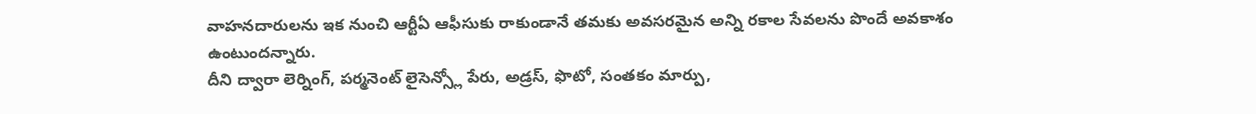వాహనదారులను ఇక నుంచి ఆర్టీఏ ఆఫీసుకు రాకుండానే తమకు అవసరమైన అన్ని రకాల సేవలను పొందే అవకాశం ఉంటుందన్నారు.
దీని ద్వారా లెర్నింగ్, పర్మనెంట్ లైసెన్స్లో పేరు, అడ్రస్, ఫొటో, సంతకం మార్పు,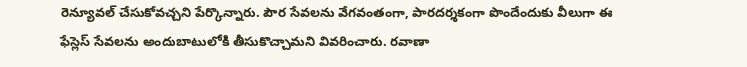రెన్యూవల్ చేసుకోవచ్చని పేర్కొన్నారు. పౌర సేవలను వేగవంతంగా, పారదర్శకంగా పొందేందుకు వీలుగా ఈ ఫేస్లెస్ సేవలను అందుబాటులోకి తీసుకొచ్చామని వివరించారు. రవాణా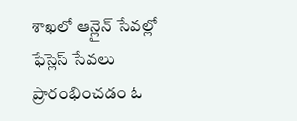శాఖలో ఆన్లైన్ సేవల్లో ఫేస్లెస్ సేవలు ప్రారంభించడం ఓ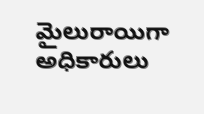మైలురాయిగా అధికారులు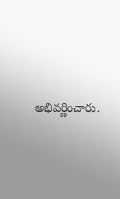అభివర్ణించారు.